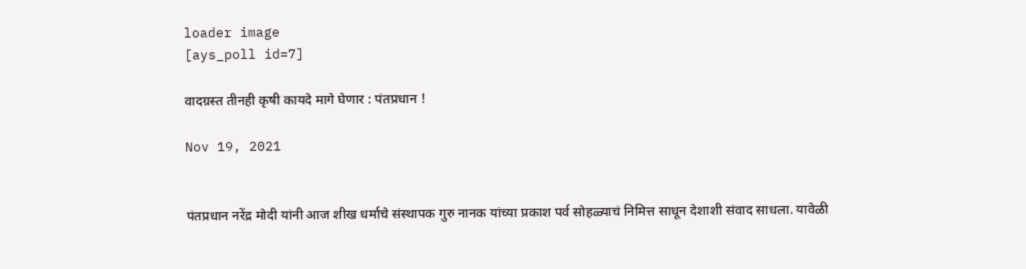loader image
[ays_poll id=7]

वादग्रस्त तीनही कृषी कायदे मागे घेणार : पंतप्रधान !

Nov 19, 2021


पंतप्रधान नरेंद्र मोदी यांनी आज शीख धर्माचे संस्थापक गुरु नानक यांच्या प्रकाश पर्व सोहळ्याचं निमित्त साधून देशाशी संवाद साधला. यावेळी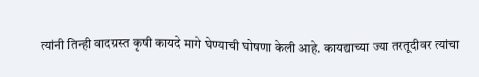त्यांनी तिन्ही वादग्रस्त कृषी कायदे मागे घेण्याची घोषणा केली आहे. कायद्याच्या ज्या तरतूदीवर त्यांचा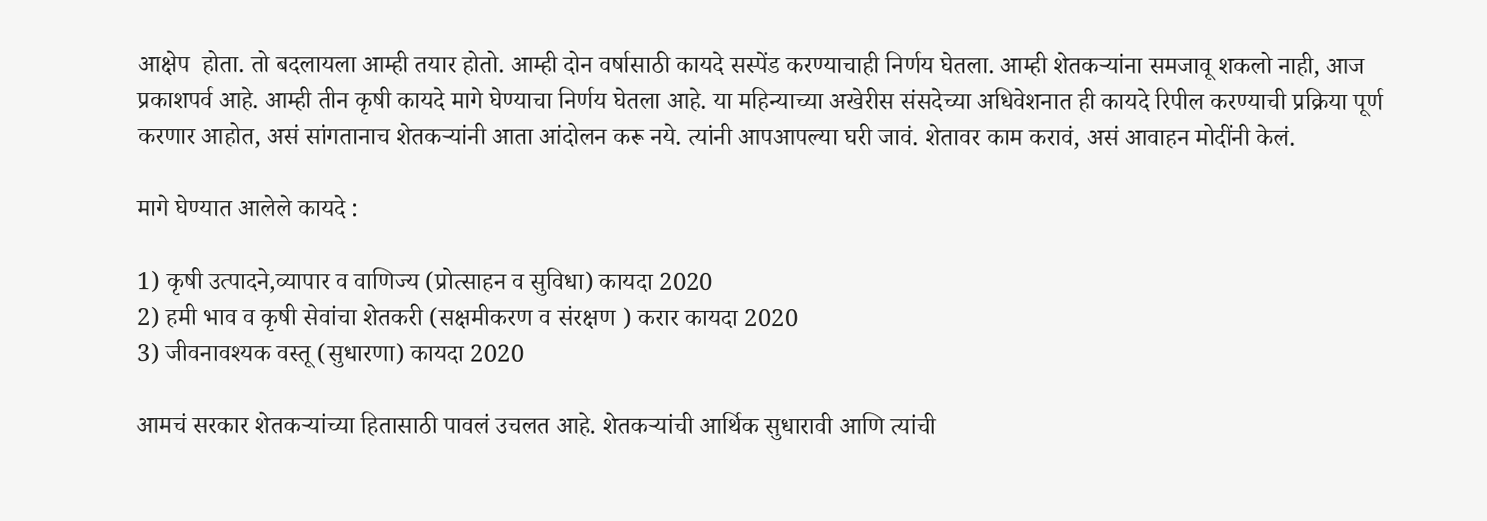आक्षेप  होता. तो बदलायला आम्ही तयार होतो. आम्ही दोन वर्षासाठी कायदे सस्पेंड करण्याचाही निर्णय घेतला. आम्ही शेतकऱ्यांना समजावू शकलो नाही, आज प्रकाशपर्व आहे. आम्ही तीन कृषी कायदे मागे घेण्याचा निर्णय घेतला आहे. या महिन्याच्या अखेरीस संसदेच्या अधिवेशनात ही कायदे रिपील करण्याची प्रक्रिया पूर्ण करणार आहोत, असं सांगतानाच शेतकऱ्यांनी आता आंदोलन करू नये. त्यांनी आपआपल्या घरी जावं. शेतावर काम करावं, असं आवाहन मोदींनी केलं.

मागे घेण्यात आलेले कायदे :

1) कृषी उत्पादने,व्यापार व वाणिज्य (प्रोत्साहन व सुविधा) कायदा 2020
2) हमी भाव व कृषी सेवांचा शेतकरी (सक्षमीकरण व संरक्षण ) करार कायदा 2020
3) जीवनावश्यक वस्तू (सुधारणा) कायदा 2020

आमचं सरकार शेतकऱ्यांच्या हितासाठी पावलं उचलत आहे. शेतकऱ्यांची आर्थिक सुधारावी आणि त्यांची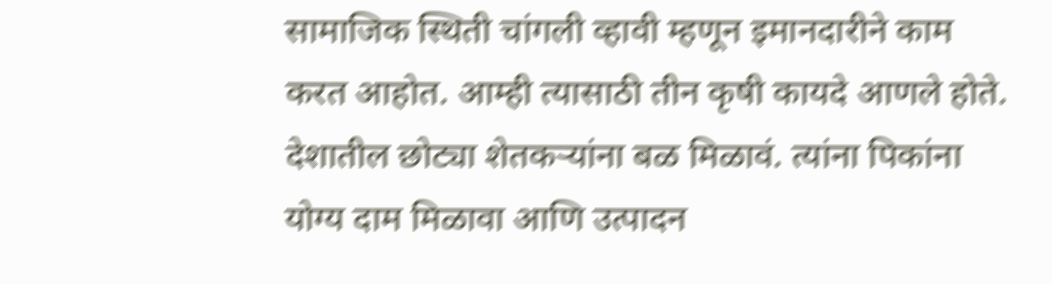सामाजिक स्थिती चांगली व्हावी म्हणून इमानदारीने काम करत आहोत. आम्ही त्यासाठी तीन कृषी कायदे आणले होते. देशातील छोट्या शेतकऱ्यांना बळ मिळावं. त्यांना पिकांना योग्य दाम मिळावा आणि उत्पादन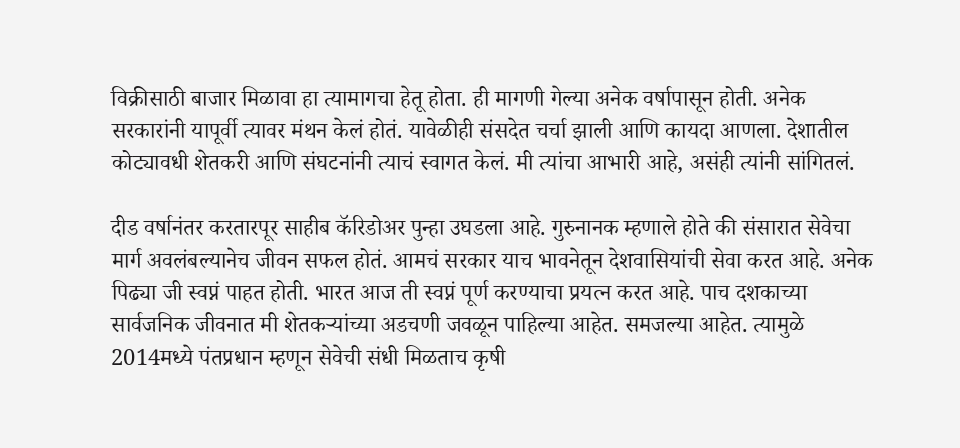विक्रीसाठी बाजार मिळावा हा त्यामागचा हेतू होता. ही मागणी गेल्या अनेक वर्षापासून होती. अनेक सरकारांनी यापूर्वी त्यावर मंथन केलं होतं. यावेळीही संसदेत चर्चा झाली आणि कायदा आणला. देशातील कोट्यावधी शेतकरी आणि संघटनांनी त्याचं स्वागत केलं. मी त्यांचा आभारी आहे, असंही त्यांनी सांगितलं.

दीड वर्षानंतर करतारपूर साहीब कॅरिडोअर पुन्हा उघडला आहे. गुरुनानक म्हणाले होते की संसारात सेवेचा मार्ग अवलंबल्यानेच जीवन सफल होतं. आमचं सरकार याच भावनेतून देशवासियांची सेवा करत आहे. अनेक पिढ्या जी स्वप्नं पाहत होती. भारत आज ती स्वप्नं पूर्ण करण्याचा प्रयत्न करत आहे. पाच दशकाच्या सार्वजनिक जीवनात मी शेतकऱ्यांच्या अडचणी जवळून पाहिल्या आहेत. समजल्या आहेत. त्यामुळे 2014मध्ये पंतप्रधान म्हणून सेवेची संधी मिळताच कृषी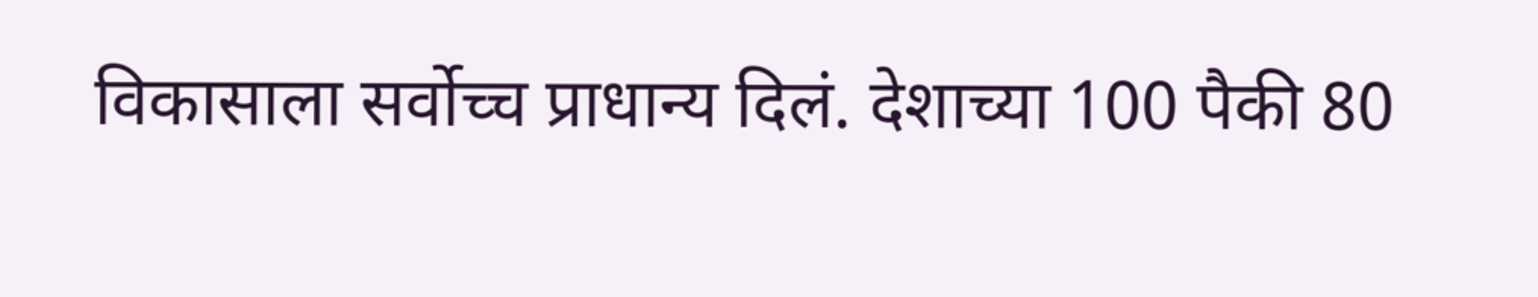विकासाला सर्वोच्च प्राधान्य दिलं. देशाच्या 100 पैकी 80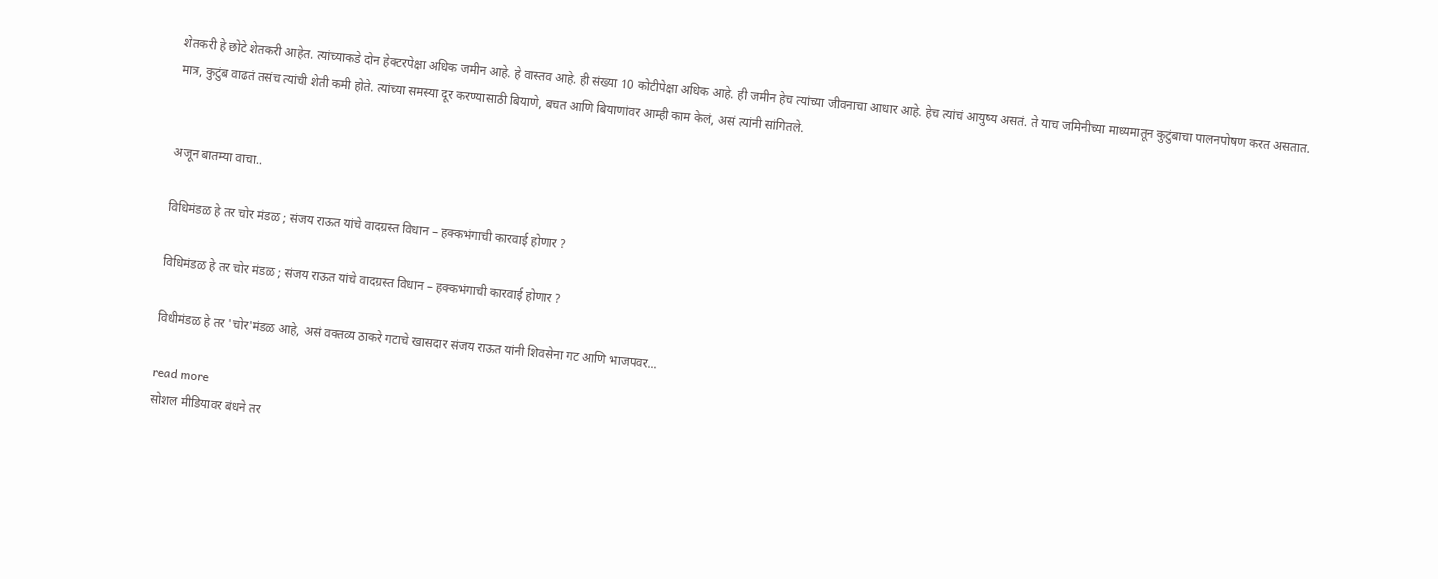शेतकरी हे छोटे शेतकरी आहेत. त्यांच्याकडे दोन हेक्टरपेक्षा अधिक जमीन आहे. हे वास्तव आहे. ही संख्या 10 कोटीपेक्षा अधिक आहे. ही जमीन हेच त्यांच्या जीवनाचा आधार आहे. हेच त्यांचं आयुष्य असतं. ते याच जमिनीच्या माध्यमातून कुटुंबाचा पालनपोषण करत असतात. मात्र, कुटुंब वाढतं तसंच त्यांची शेती कमी होते. त्यांच्या समस्या दूर करण्यासाठी बियाणे, बचत आणि बियाणांवर आम्ही काम केलं, असं त्यांनी सांगितले.


अजून बातम्या वाचा..

विधिमंडळ हे तर चोर मंडळ ; संजय राऊत यांचे वादग्रस्त विधान – हक्कभंगाची कारवाई होणार ?

विधिमंडळ हे तर चोर मंडळ ; संजय राऊत यांचे वादग्रस्त विधान – हक्कभंगाची कारवाई होणार ?

विधीमंडळ हे तर 'चोर'मंडळ आहे, असं वक्तव्य ठाकरे गटाचे खासदार संजय राऊत यांनी शिवसेना गट आणि भाजपवर...

read more
सोशल मीडियावर बंधने तर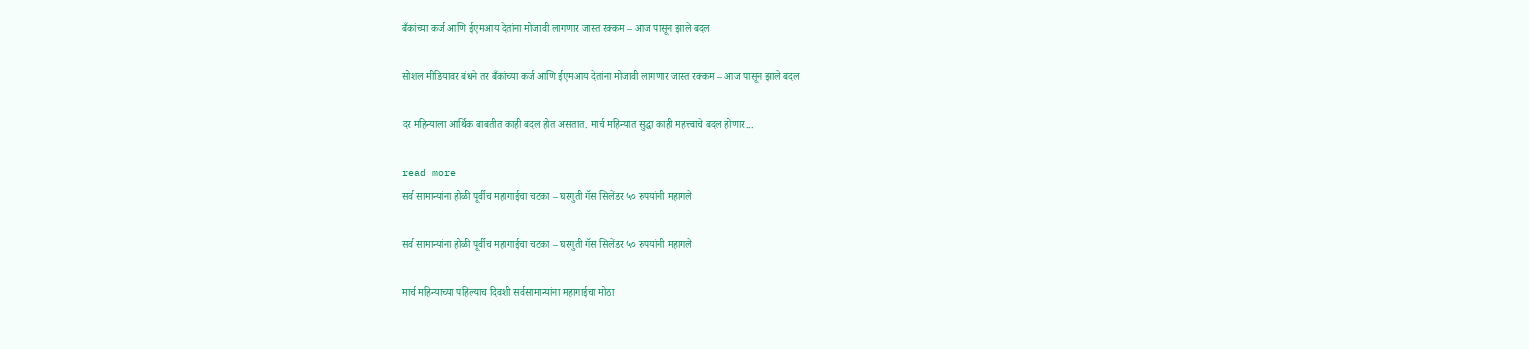बँकांच्या कर्ज आणि ईएमआय देतांना मोजावी लागणार जास्त रक्कम – आज पासून झाले बदल

सोशल मीडियावर बंधने तर बँकांच्या कर्ज आणि ईएमआय देतांना मोजावी लागणार जास्त रक्कम – आज पासून झाले बदल

दर महिन्याला आर्थिक बाबतीत काही बदल होत असतात. मार्च महिन्यात सुद्धा काही महत्त्वाचे बदल होणार...

read more
सर्व सामान्यांना होळी पूर्वीच महागाईचा चटका – घरगुती गॅस सिलेंडर ५० रुपयांनी महागले

सर्व सामान्यांना होळी पूर्वीच महागाईचा चटका – घरगुती गॅस सिलेंडर ५० रुपयांनी महागले

मार्च महिन्याच्या पहिल्याच दिवशी सर्वसामान्यांना महागाईचा मोठा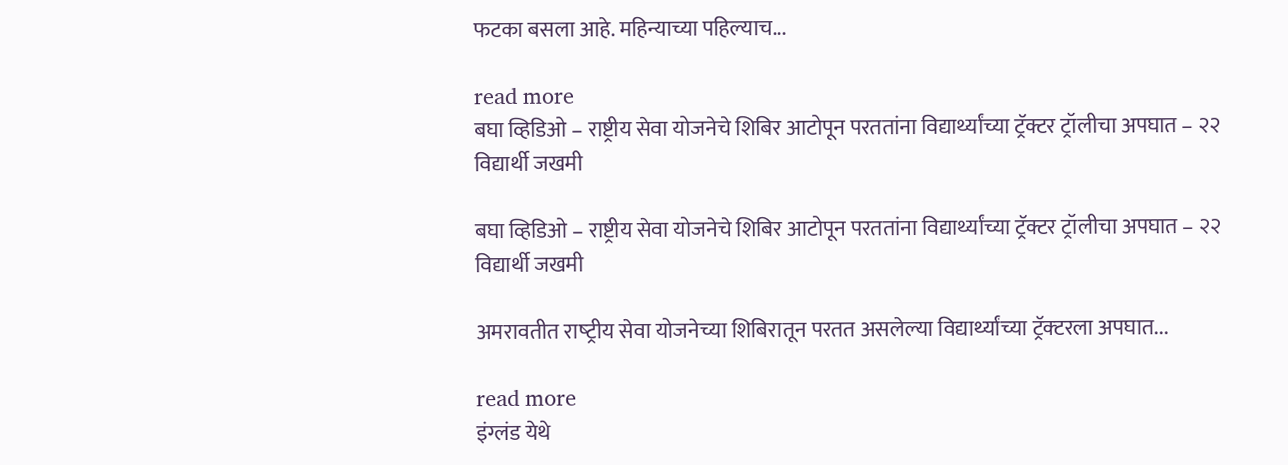फटका बसला आहे. महिन्याच्या पहिल्याच...

read more
बघा व्हिडिओ – राष्ट्रीय सेवा योजनेचे शिबिर आटोपून परततांना विद्यार्थ्यांच्या ट्रॅक्टर ट्रॉलीचा अपघात – २२ विद्यार्थी जखमी

बघा व्हिडिओ – राष्ट्रीय सेवा योजनेचे शिबिर आटोपून परततांना विद्यार्थ्यांच्या ट्रॅक्टर ट्रॉलीचा अपघात – २२ विद्यार्थी जखमी

अमरावतीत राष्‍ट्रीय सेवा योजनेच्‍या शिबिरातून परतत असलेल्‍या विद्यार्थ्‍यांच्‍या ट्रॅक्‍टरला अपघात...

read more
इंग्लंड येथे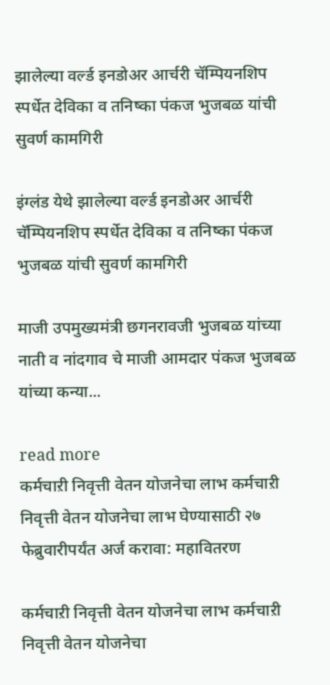झालेल्या वर्ल्ड इनडोअर आर्चरी चॅम्पियनशिप स्पर्धेत देविका व तनिष्का पंकज भुजबळ यांची सुवर्ण कामगिरी

इंग्लंड येथे झालेल्या वर्ल्ड इनडोअर आर्चरी चॅम्पियनशिप स्पर्धेत देविका व तनिष्का पंकज भुजबळ यांची सुवर्ण कामगिरी

माजी उपमुख्यमंत्री छगनरावजी भुजबळ यांच्या नाती व नांदगाव चे माजी आमदार पंकज भुजबळ यांच्या कन्या...

read more
कर्मचाऱी निवृत्ती वेतन योजनेचा लाभ कर्मचाऱी निवृत्ती वेतन योजनेचा लाभ घेण्यासाठी २७ फेब्रुवारीपर्यंत अर्ज करावा: महावितरण

कर्मचाऱी निवृत्ती वेतन योजनेचा लाभ कर्मचाऱी निवृत्ती वेतन योजनेचा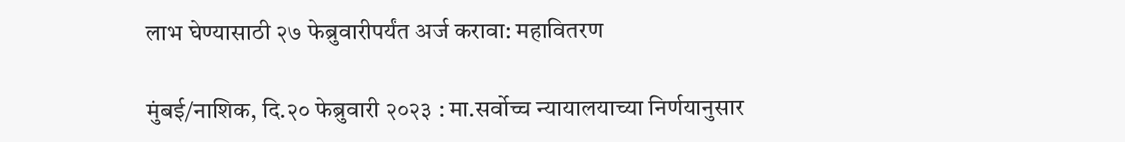लाभ घेण्यासाठी २७ फेब्रुवारीपर्यंत अर्ज करावा: महावितरण

मुंबई/नाशिक, दि.२० फेब्रुवारी २०२३ : मा.सर्वोच्च न्यायालयाच्या निर्णयानुसार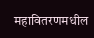महावितरणमधील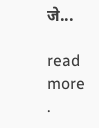जे...

read more
.